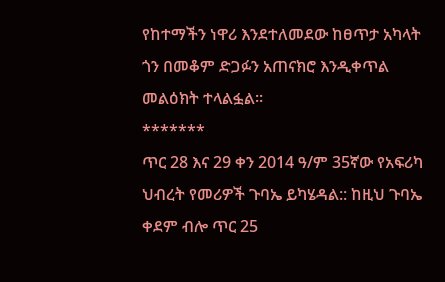የከተማችን ነዋሪ እንደተለመደው ከፀጥታ አካላት ጎን በመቆም ድጋፉን አጠናክሮ እንዲቀጥል መልዕክት ተላልፏል፡፡
*******
ጥር 28 እና 29 ቀን 2014 ዓ/ም 35ኛው የአፍሪካ ህብረት የመሪዎች ጉባኤ ይካሄዳል:: ከዚህ ጉባኤ ቀደም ብሎ ጥር 25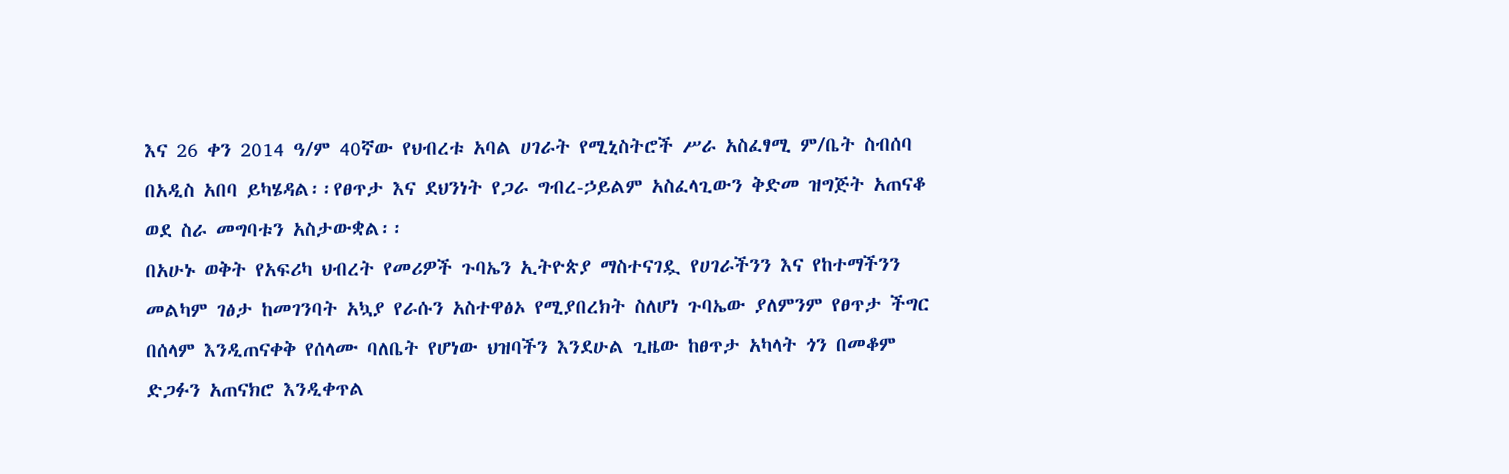እና 26 ቀን 2014 ዓ/ም 40ኛው የህብረቱ አባል ሀገራት የሚኒስትሮች ሥራ አስፈፃሚ ም/ቤት ስብሰባ በአዲስ አበባ ይካሄዳል፡፡የፀጥታ እና ደህንነት የጋራ ግብረ-ኃይልም አስፈላጊውን ቅድመ ዝግጅት አጠናቆ ወደ ስራ መግባቱን አስታውቋል፡፡
በአሁኑ ወቅት የአፍሪካ ህብረት የመሪዎች ጉባኤን ኢትዮጵያ ማስተናገዷ የሀገራችንን እና የከተማችንን መልካም ገፅታ ከመገንባት አኳያ የራሱን አስተዋፅኦ የሚያበረክት ስለሆነ ጉባኤው ያለምንም የፀጥታ ችግር በሰላም እንዲጠናቀቅ የሰላሙ ባለቤት የሆነው ህዝባችን እንደሁል ጊዜው ከፀጥታ አካላት ጎን በመቆም ድጋፉን አጠናክሮ እንዲቀጥል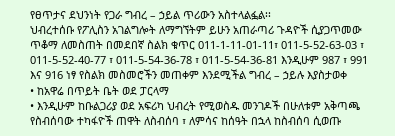የፀጥታና ደህንነት የጋራ ግብረ – ኃይል ጥሪውን አስተላልፏል፡፡
ህብረተሰቡ የፖሊስን አገልግሎት ለማግኘትም ይሁን አጠራጣሪ ጉዳዮች ሲያጋጥመው ጥቆማ ለመስጠት በመደበኛ ስልክ ቁጥር 011-1-11-01-11፣ 011-5-52-63-03 ፣ 011-5-52-40-77 ፣ 011-5-54-36-78 ፣ 011-5-54-36-81 እንዲሁም 987 ፣ 991 እና 916 ነፃ የስልክ መስመሮችን መጠቀም እንደሚችል ግብረ – ኃይሉ እያስታወቀ
• ከአዋሬ በጥይት ቤት ወደ ፓርላማ
• እንዲሁም ከቡልጋሪያ ወደ አፍሪካ ህብረት የሚወስዱ መንገዶች በሁለቱም አቅጣጫ የስብሰባው ተካፋዮች ጠዋት ለስብሰባ ፣ ለምሳና ከሰዓት በኋላ ከስብሰባ ሲወጡ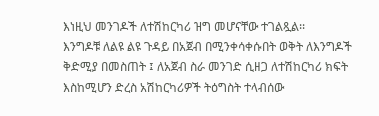እነዚህ መንገዶች ለተሽከርካሪ ዝግ መሆናቸው ተገልጿል፡፡
እንግዶቹ ለልዩ ልዩ ጉዳይ በአጀብ በሚንቀሳቀሱበት ወቅት ለእንግዶች ቅድሚያ በመስጠት ፤ ለአጀብ ስራ መንገድ ሲዘጋ ለተሽከርካሪ ክፍት እስከሚሆን ድረስ አሽከርካሪዎች ትዕግስት ተላብሰው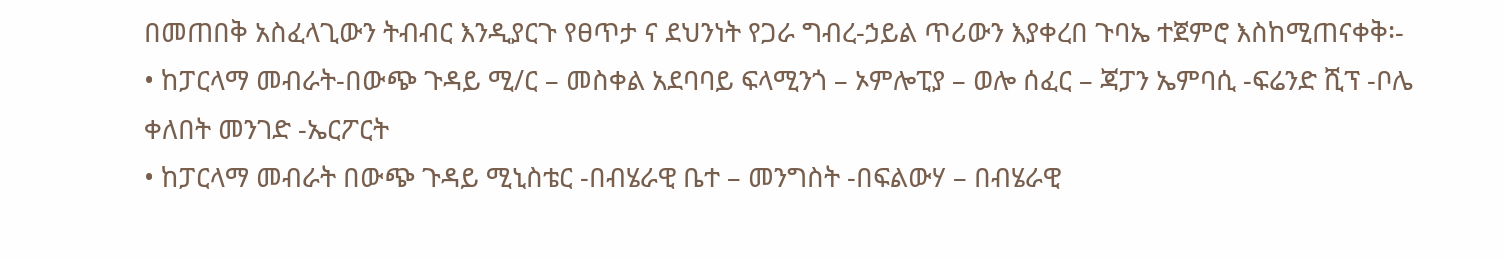በመጠበቅ አስፈላጊውን ትብብር እንዲያርጉ የፀጥታ ና ደህንነት የጋራ ግብረ-ኃይል ጥሪውን እያቀረበ ጉባኤ ተጀምሮ እስከሚጠናቀቅ፡-
• ከፓርላማ መብራት-በውጭ ጉዳይ ሚ/ር – መስቀል አደባባይ ፍላሚንጎ – ኦምሎፒያ – ወሎ ሰፈር – ጃፓን ኤምባሲ -ፍሬንድ ሺፕ -ቦሌ ቀለበት መንገድ -ኤርፖርት
• ከፓርላማ መብራት በውጭ ጉዳይ ሚኒስቴር -በብሄራዊ ቤተ – መንግስት -በፍልውሃ – በብሄራዊ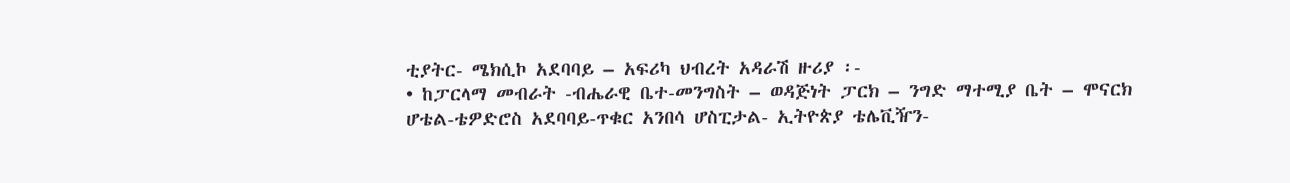ቲያትር- ሜክሲኮ አደባባይ – አፍሪካ ህብረት አዳራሽ ዙሪያ ፡-
• ከፓርላማ መብራት -ብሔራዊ ቤተ-መንግስት – ወዳጅነት ፓርክ – ንግድ ማተሚያ ቤት – ሞናርክ ሆቴል-ቴዎድሮስ አደባባይ-ጥቁር አንበሳ ሆስፒታል- ኢትዮጵያ ቴሌቪዥን-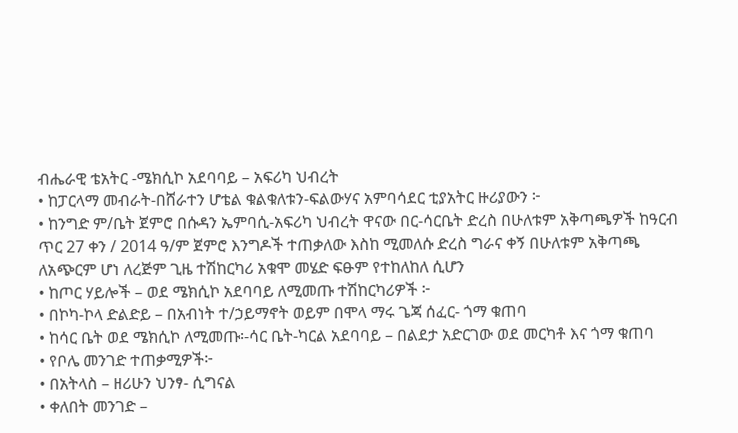ብሔራዊ ቴአትር -ሜክሲኮ አደባባይ – አፍሪካ ህብረት
• ከፓርላማ መብራት-በሸራተን ሆቴል ቁልቁለቱን-ፍልውሃና አምባሳደር ቲያአትር ዙሪያውን ፦
• ከንግድ ም/ቤት ጀምሮ በሱዳን ኤምባሲ-አፍሪካ ህብረት ዋናው በር-ሳርቤት ድረስ በሁለቱም አቅጣጫዎች ከዓርብ ጥር 27 ቀን / 2014 ዓ/ም ጀምሮ እንግዶች ተጠቃለው እስከ ሚመለሱ ድረስ ግራና ቀኝ በሁለቱም አቅጣጫ ለአጭርም ሆነ ለረጅም ጊዜ ተሽከርካሪ አቁሞ መሄድ ፍፁም የተከለከለ ሲሆን
• ከጦር ሃይሎች – ወደ ሜክሲኮ አደባባይ ለሚመጡ ተሽከርካሪዎች ፦
• በኮካ-ኮላ ድልድይ – በአብነት ተ/ኃይማኖት ወይም በሞላ ማሩ ጌጃ ሰፈር- ጎማ ቁጠባ
• ከሳር ቤት ወደ ሜክሲኮ ለሚመጡ፡-ሳር ቤት-ካርል አደባባይ – በልደታ አድርገው ወደ መርካቶ እና ጎማ ቁጠባ
• የቦሌ መንገድ ተጠቃሚዎች፦
• በአትላስ – ዘሪሁን ህንፃ- ሲግናል
• ቀለበት መንገድ –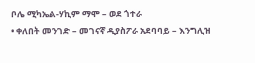ቦሌ ሚካኤል-ሃኪም ማሞ – ወደ ጎተራ
• ቀለበት መንገድ – መገናኛ ዲያስፖራ አደባባይ – እንግሊዝ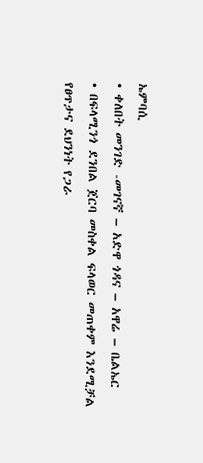ኤምባሲ
• ቀለበት መንገድ -መገናኛ – አድዋ ጎዳና – አዋሬ – ቤልኤር
• በፍላሚንጎ ደንበል ጀርባ መስቀል ፍላወር መጠቀም እንደሚቻል የፀጥታና ደህንነት የጋራ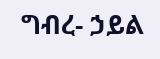ግብረ- ኃይል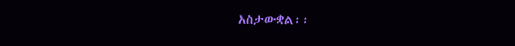አስታውቋል፡፡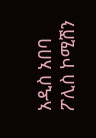አዲስ አበባ ፖሊስ ኮሚሽን